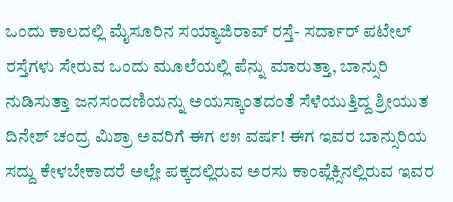ಒಂದು ಕಾಲದಲ್ಲಿ ಮೈಸೂರಿನ ಸಯ್ಯಾಜಿರಾವ್ ರಸ್ತೆ- ಸರ್ದಾರ್ ಪಟೇಲ್ ರಸ್ತೆಗಳು ಸೇರುವ ಒಂದು ಮೂಲೆಯಲ್ಲಿ ಪೆನ್ನು ಮಾರುತ್ತಾ, ಬಾನ್ಸುರಿ ನುಡಿಸುತ್ತಾ ಜನಸಂದಣಿಯನ್ನು ಅಯಸ್ಕಾಂತದಂತೆ ಸೆಳೆಯುತ್ತಿದ್ದ ಶ್ರೀಯುತ ದಿನೇಶ್ ಚಂದ್ರ ಮಿಶ್ರಾ ಅವರಿಗೆ ಈಗ ೮೫ ವರ್ಷ! ಈಗ ಇವರ ಬಾನ್ಸುರಿಯ ಸದ್ದು ಕೇಳಬೇಕಾದರೆ ಅಲ್ಲೇ ಪಕ್ಕದಲ್ಲಿರುವ ಅರಸು ಕಾಂಪ್ಲೆಕ್ಸಿನಲ್ಲಿರುವ ಇವರ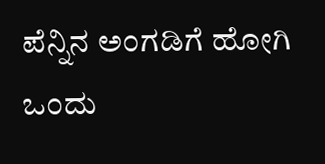ಪೆನ್ನಿನ ಅಂಗಡಿಗೆ ಹೋಗಿ ಒಂದು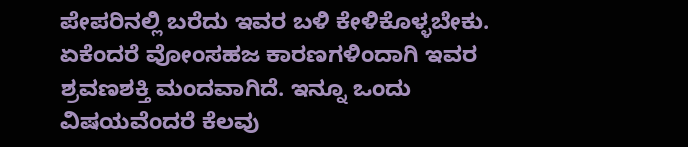ಪೇಪರಿನಲ್ಲಿ ಬರೆದು ಇವರ ಬಳಿ ಕೇಳಿಕೊಳ್ಳಬೇಕು. ಏಕೆಂದರೆ ವೋಂಸಹಜ ಕಾರಣಗಳಿಂದಾಗಿ ಇವರ ಶ್ರವಣಶಕ್ತಿ ಮಂದವಾಗಿದೆ. ಇನ್ನೂ ಒಂದು ವಿಷಯವೆಂದರೆ ಕೆಲವು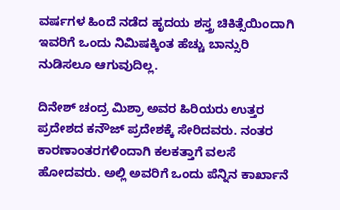ವರ್ಷಗಳ ಹಿಂದೆ ನಡೆದ ಹೃದಯ ಶಸ್ತ್ರ ಚಿಕಿತ್ಸೆಯಿಂದಾಗಿ ಇವರಿಗೆ ಒಂದು ನಿಮಿಷಕ್ಕಿಂತ ಹೆಚ್ಚು ಬಾನ್ಸುರಿ ನುಡಿಸಲೂ ಆಗುವುದಿಲ್ಲ.

ದಿನೇಶ್ ಚಂದ್ರ ಮಿಶ್ರಾ ಅವರ ಹಿರಿಯರು ಉತ್ತರ ಪ್ರದೇಶದ ಕನೌಜ್ ಪ್ರದೇಶಕ್ಕೆ ಸೇರಿದವರು. ನಂತರ ಕಾರಣಾಂತರಗಳಿಂದಾಗಿ ಕಲಕತ್ತಾಗೆ ವಲಸೆ ಹೋದವರು. ಅಲ್ಲಿ ಅವರಿಗೆ ಒಂದು ಪೆನ್ನಿನ ಕಾರ್ಖಾನೆ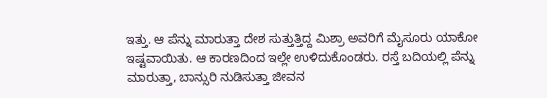ಇತ್ತು. ಆ ಪೆನ್ನು ಮಾರುತ್ತಾ ದೇಶ ಸುತ್ತುತ್ತಿದ್ದ ಮಿಶ್ರಾ ಅವರಿಗೆ ಮೈಸೂರು ಯಾಕೋ ಇಷ್ಟವಾಯಿತು. ಆ ಕಾರಣದಿಂದ ಇಲ್ಲೇ ಉಳಿದುಕೊಂಡರು. ರಸ್ತೆ ಬದಿಯಲ್ಲಿ ಪೆನ್ನು ಮಾರುತ್ತಾ, ಬಾನ್ಸುರಿ ನುಡಿಸುತ್ತಾ ಜೀವನ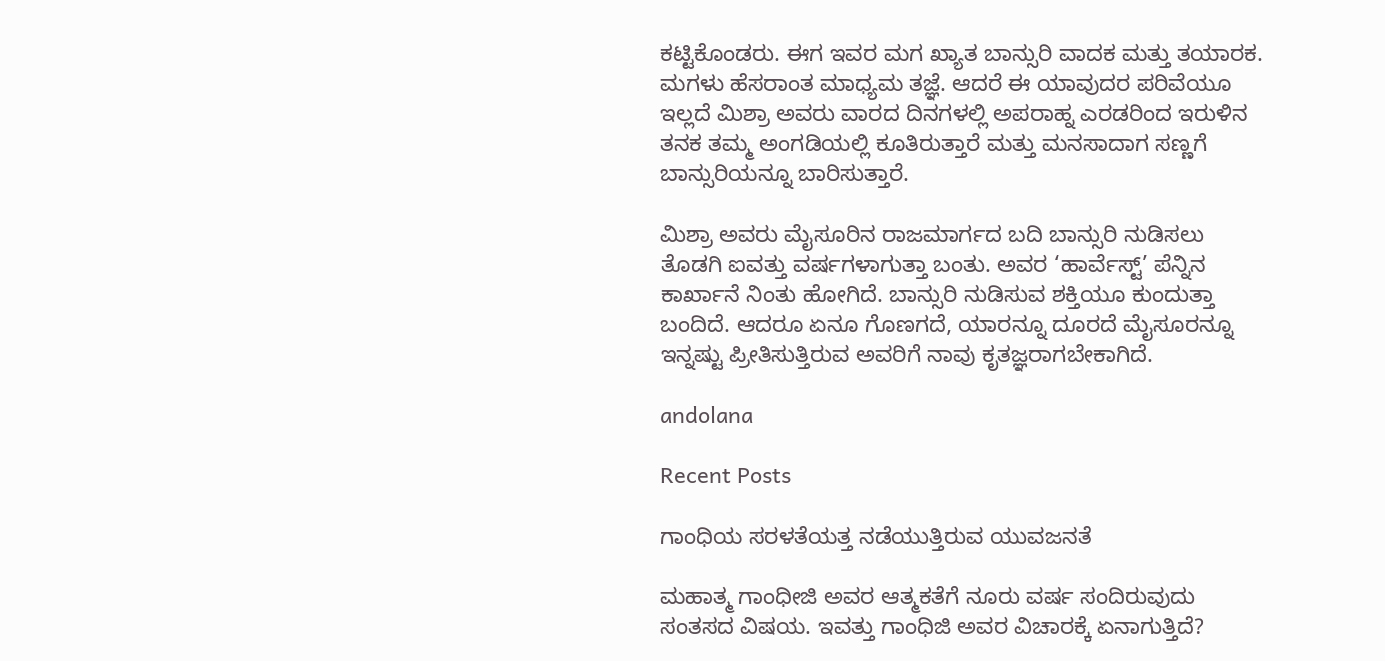ಕಟ್ಟಿಕೊಂಡರು. ಈಗ ಇವರ ಮಗ ಖ್ಯಾತ ಬಾನ್ಸುರಿ ವಾದಕ ಮತ್ತು ತಯಾರಕ. ಮಗಳು ಹೆಸರಾಂತ ಮಾಧ್ಯಮ ತಜ್ಞೆ. ಆದರೆ ಈ ಯಾವುದರ ಪರಿವೆಯೂ ಇಲ್ಲದೆ ಮಿಶ್ರಾ ಅವರು ವಾರದ ದಿನಗಳಲ್ಲಿ ಅಪರಾಹ್ನ ಎರಡರಿಂದ ಇರುಳಿನ ತನಕ ತಮ್ಮ ಅಂಗಡಿಯಲ್ಲಿ ಕೂತಿರುತ್ತಾರೆ ಮತ್ತು ಮನಸಾದಾಗ ಸಣ್ಣಗೆ ಬಾನ್ಸುರಿಯನ್ನೂ ಬಾರಿಸುತ್ತಾರೆ.

ಮಿಶ್ರಾ ಅವರು ಮೈಸೂರಿನ ರಾಜಮಾರ್ಗದ ಬದಿ ಬಾನ್ಸುರಿ ನುಡಿಸಲು ತೊಡಗಿ ಐವತ್ತು ವರ್ಷಗಳಾಗುತ್ತಾ ಬಂತು. ಅವರ ‘ಹಾರ್ವೆಸ್ಟ್’ ಪೆನ್ನಿನ ಕಾರ್ಖಾನೆ ನಿಂತು ಹೋಗಿದೆ. ಬಾನ್ಸುರಿ ನುಡಿಸುವ ಶಕ್ತಿಯೂ ಕುಂದುತ್ತಾ ಬಂದಿದೆ. ಆದರೂ ಏನೂ ಗೊಣಗದೆ, ಯಾರನ್ನೂ ದೂರದೆ ಮೈಸೂರನ್ನೂ ಇನ್ನಷ್ಟು ಪ್ರೀತಿಸುತ್ತಿರುವ ಅವರಿಗೆ ನಾವು ಕೃತಜ್ಞರಾಗಬೇಕಾಗಿದೆ.

andolana

Recent Posts

ಗಾಂಧಿಯ ಸರಳತೆಯತ್ತ ನಡೆಯುತ್ತಿರುವ ಯುವಜನತೆ

ಮಹಾತ್ಮ ಗಾಂಧೀಜಿ ಅವರ ಆತ್ಮಕತೆಗೆ ನೂರು ವರ್ಷ ಸಂದಿರುವುದು ಸಂತಸದ ವಿಷಯ. ಇವತ್ತು ಗಾಂಧಿಜಿ ಅವರ ವಿಚಾರಕ್ಕೆ ಏನಾಗುತ್ತಿದೆ?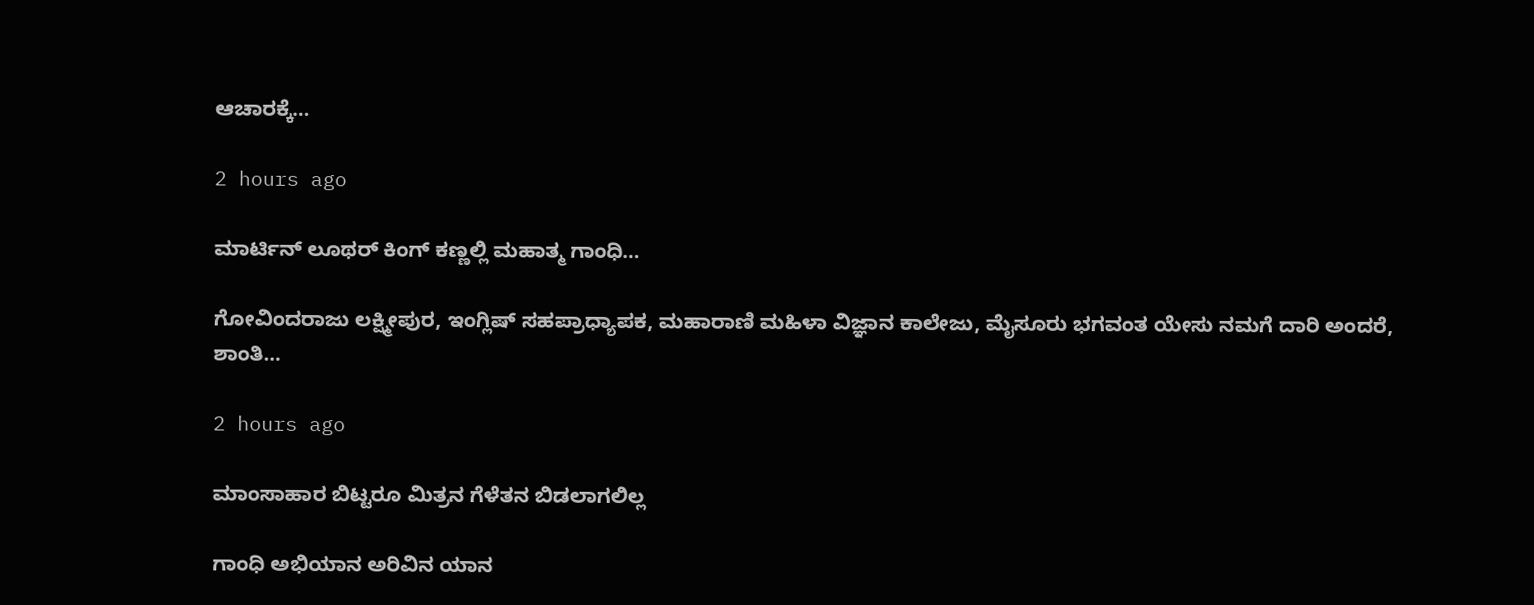ಆಚಾರಕ್ಕೆ…

2 hours ago

ಮಾರ್ಟಿನ್ ಲೂಥರ್ ಕಿಂಗ್ ಕಣ್ಣಲ್ಲಿ ಮಹಾತ್ಮ ಗಾಂಧಿ…

ಗೋವಿಂದರಾಜು ಲಕ್ಷ್ಮೀಪುರ, ಇಂಗ್ಲಿಷ್ ಸಹಪ್ರಾಧ್ಯಾಪಕ, ಮಹಾರಾಣಿ ಮಹಿಳಾ ವಿಜ್ಞಾನ ಕಾಲೇಜು, ಮೈಸೂರು ಭಗವಂತ ಯೇಸು ನಮಗೆ ದಾರಿ ಅಂದರೆ, ಶಾಂತಿ…

2 hours ago

ಮಾಂಸಾಹಾರ ಬಿಟ್ಟರೂ ಮಿತ್ರನ ಗೆಳೆತನ ಬಿಡಲಾಗಲಿಲ್ಲ

ಗಾಂಧಿ ಅಭಿಯಾನ ಅರಿವಿನ ಯಾನ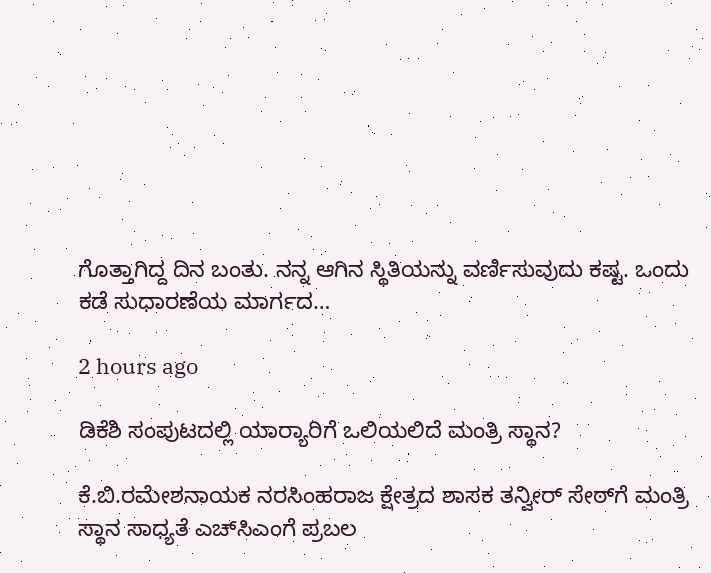ಗೊತ್ತಾಗಿದ್ದ ದಿನ ಬಂತು. ನನ್ನ ಆಗಿನ ಸ್ಥಿತಿಯನ್ನು ವರ್ಣಿಸುವುದು ಕಷ್ಟ. ಒಂದು ಕಡೆ ಸುಧಾರಣೆಯ ಮಾರ್ಗದ…

2 hours ago

ಡಿಕೆಶಿ ಸಂಪುಟದಲ್ಲಿ ಯಾರ‍್ಯಾರಿಗೆ ಒಲಿಯಲಿದೆ ಮಂತ್ರಿ ಸ್ಥಾನ?

ಕೆ.ಬಿ.ರಮೇಶನಾಯಕ ನರಸಿಂಹರಾಜ ಕ್ಷೇತ್ರದ ಶಾಸಕ ತನ್ವೀರ್ ಸೇಠ್‌ಗೆ ಮಂತ್ರಿ ಸ್ಥಾನ ಸಾಧ್ಯತೆ ಎಚ್‌ಸಿಎಂಗೆ ಪ್ರಬಲ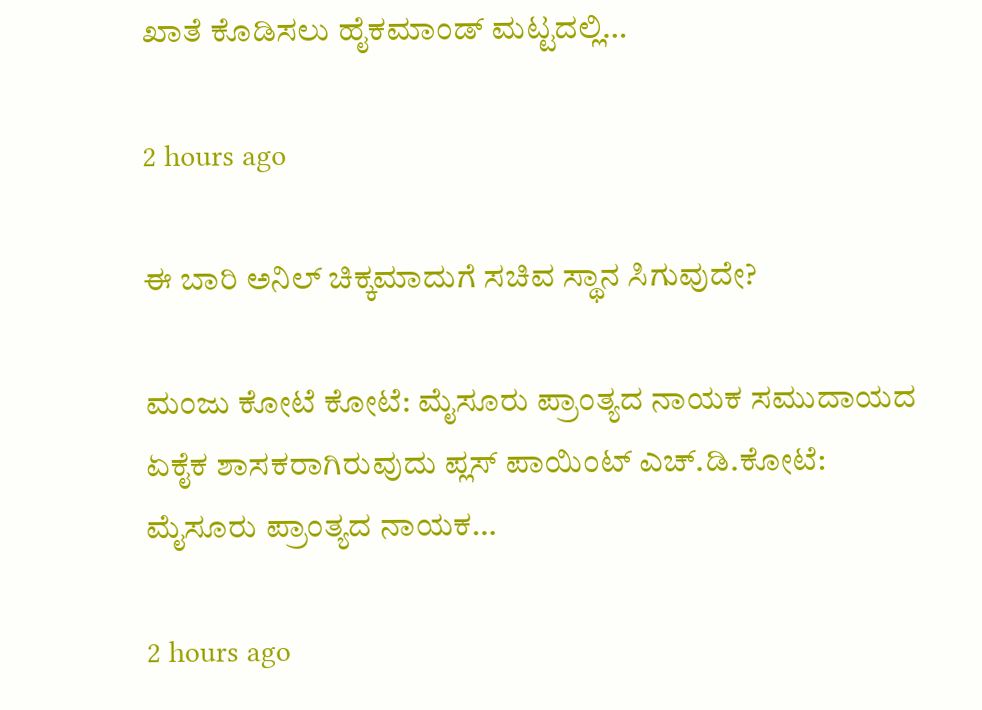ಖಾತೆ ಕೊಡಿಸಲು ಹೈಕಮಾಂಡ್ ಮಟ್ಟದಲ್ಲಿ…

2 hours ago

ಈ ಬಾರಿ ಅನಿಲ್ ಚಿಕ್ಕಮಾದುಗೆ ಸಚಿವ ಸ್ಥಾನ ಸಿಗುವುದೇ?

ಮಂಜು ಕೋಟೆ ಕೋಟೆ: ಮೈಸೂರು ಪ್ರಾಂತ್ಯದ ನಾಯಕ ಸಮುದಾಯದ ಏಕೈಕ ಶಾಸಕರಾಗಿರುವುದು ಪ್ಲಸ್ ಪಾಯಿಂಟ್ ಎಚ್.ಡಿ.ಕೋಟೆ: ಮೈಸೂರು ಪ್ರಾಂತ್ಯದ ನಾಯಕ…

2 hours ago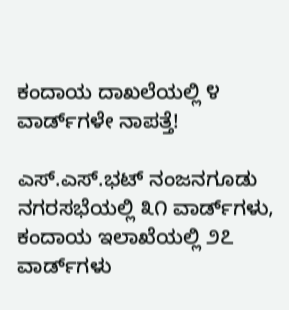ಕಂದಾಯ ದಾಖಲೆಯಲ್ಲಿ ೪ ವಾರ್ಡ್‌ಗಳೇ ನಾಪತ್ತೆ!

ಎಸ್.ಎಸ್.ಭಟ್ ನಂಜನಗೂಡು ನಗರಸಭೆಯಲ್ಲಿ ೩೧ ವಾರ್ಡ್‌ಗಳು, ಕಂದಾಯ ಇಲಾಖೆಯಲ್ಲಿ ೨೭ ವಾರ್ಡ್‌ಗಳು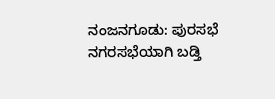ನಂಜನಗೂಡು: ಪುರಸಭೆ ನಗರಸಭೆಯಾಗಿ ಬಡ್ತಿ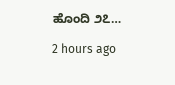ಹೊಂದಿ ೨೭…

2 hours ago